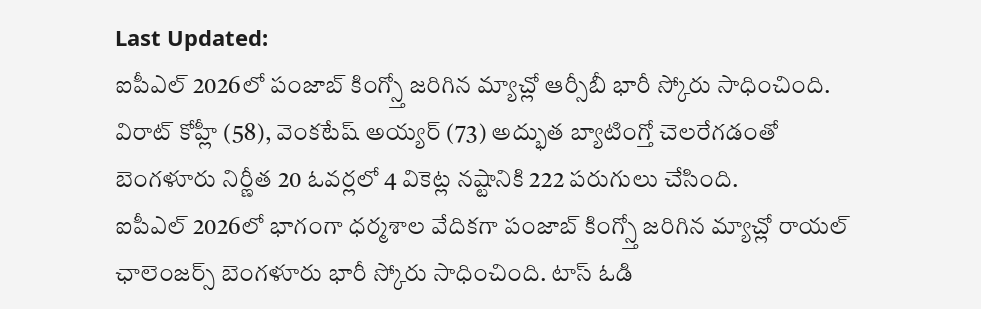Last Updated:
ఐపీఎల్ 2026లో పంజాబ్ కింగ్స్తో జరిగిన మ్యాచ్లో ఆర్సీబీ భారీ స్కోరు సాధించింది. విరాట్ కోహ్లీ (58), వెంకటేష్ అయ్యర్ (73) అద్భుత బ్యాటింగ్తో చెలరేగడంతో బెంగళూరు నిర్ణీత 20 ఓవర్లలో 4 వికెట్ల నష్టానికి 222 పరుగులు చేసింది.
ఐపీఎల్ 2026లో భాగంగా ధర్మశాల వేదికగా పంజాబ్ కింగ్స్తో జరిగిన మ్యాచ్లో రాయల్ ఛాలెంజర్స్ బెంగళూరు భారీ స్కోరు సాధించింది. టాస్ ఓడి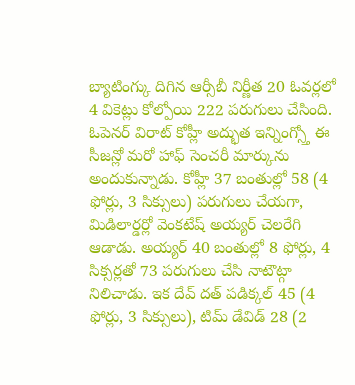బ్యాటింగ్కు దిగిన ఆర్సీబీ నిర్ణీత 20 ఓవర్లలో 4 వికెట్లు కోల్పోయి 222 పరుగులు చేసింది. ఓపెనర్ విరాట్ కోహ్లీ అద్భుత ఇన్నింగ్స్తో ఈ సీజన్లో మరో హాఫ్ సెంచరీ మార్కును అందుకున్నాడు. కోహ్లీ 37 బంతుల్లో 58 (4 ఫోర్లు, 3 సిక్సులు) పరుగులు చేయగా, మిడిలార్డర్లో వెంకటేష్ అయ్యర్ చెలరేగి ఆడాడు. అయ్యర్ 40 బంతుల్లో 8 ఫోర్లు, 4 సిక్సర్లతో 73 పరుగులు చేసి నాటౌట్గా నిలిచాడు. ఇక దేవ్ దత్ పడిక్కల్ 45 (4 ఫోర్లు, 3 సిక్సులు), టిమ్ డేవిడ్ 28 (2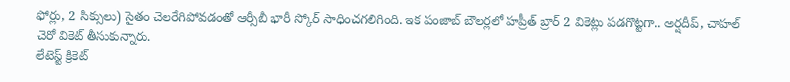ఫోర్లు, 2 సిక్సులు) సైతం చెలరేగిపోవడంతో ఆర్సీబీ భారీ స్కోర్ సాధించగలిగింది. ఇక పంజాబ్ బౌలర్లలో హప్రీత్ బ్రార్ 2 వికెట్లు పడగొట్టగా.. అర్షదీప్, చాహల్ చెరో వికెట్ తీసుకున్నారు.
లేటెస్ట్ క్రికెట్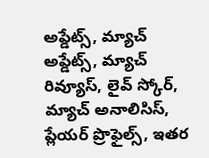అప్డేట్స్, మ్యాచ్ అప్డేట్స్, మ్యాచ్ రివ్యూస్, లైవ్ స్కోర్, మ్యాచ్ అనాలిసిస్, ప్లేయర్ ప్రొఫైల్స్, ఇతర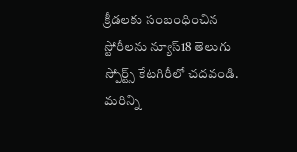క్రీడలకు సంబంధించిన స్టోరీలను న్యూస్18 తెలుగు స్పోర్ట్స్ కేటగిరీలో చదవండి. మరిన్ని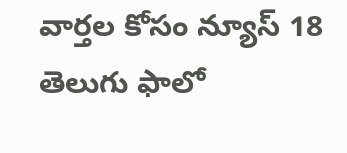వార్తల కోసం న్యూస్ 18 తెలుగు ఫాలో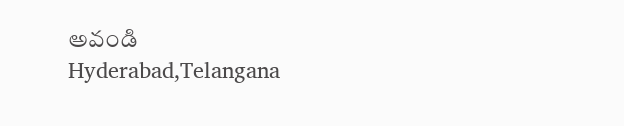అవండి
Hyderabad,Telangana